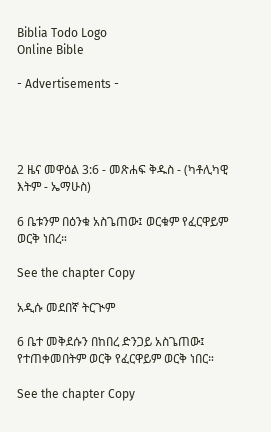Biblia Todo Logo
Online Bible

- Advertisements -




2 ዜና መዋዕል 3:6 - መጽሐፍ ቅዱስ - (ካቶሊካዊ እትም - ኤማሁስ)

6 ቤቱንም በዕንቁ አስጌጠው፤ ወርቁም የፈርዋይም ወርቅ ነበረ።

See the chapter Copy

አዲሱ መደበኛ ትርጒም

6 ቤተ መቅደሱን በከበረ ድንጋይ አስጌጠው፤ የተጠቀመበትም ወርቅ የፈርዋይም ወርቅ ነበር።

See the chapter Copy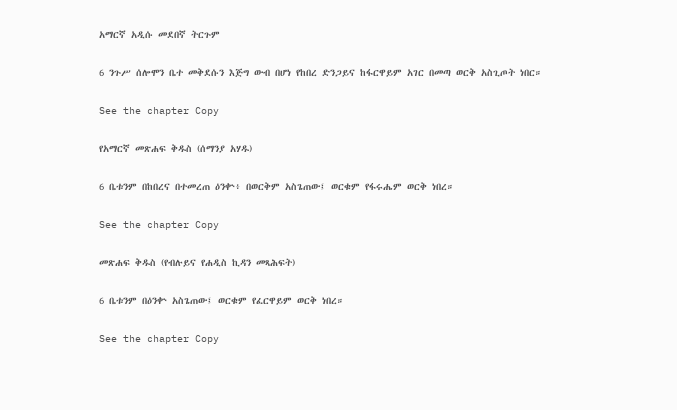አማርኛ አዲሱ መደበኛ ትርጉም

6 ንጉሥ ሰሎሞን ቤተ መቅደሱን እጅግ ውብ በሆነ የከበረ ድንጋይና ከፋርዋይም አገር በመጣ ወርቅ አስጊጦት ነበር።

See the chapter Copy

የአማርኛ መጽሐፍ ቅዱስ (ሰማንያ አሃዱ)

6 ቤቱንም በከበረና በተመረጠ ዕንቍ፥ በወርቅም አስጌጠው፤ ወርቁም የፋሩሔም ወርቅ ነበረ።

See the chapter Copy

መጽሐፍ ቅዱስ (የብሉይና የሐዲስ ኪዳን መጻሕፍት)

6 ቤቱንም በዕንቍ አስጌጠው፤ ወርቁም የፈርዋይም ወርቅ ነበረ።

See the chapter Copy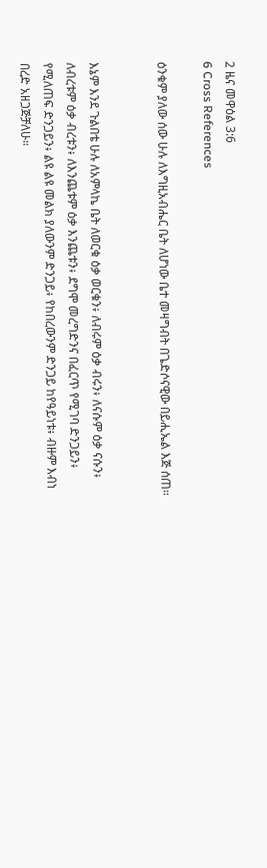2 ዜና መዋዕል 3:6
6 Cross References

ዕንቁም ያለው ሰው ሁሉ ለእግዚአብሔር ቤት ለሆነው ቤተ መዛግብት በጌድሶናዊው በይሒኤል እጅ ሰጠ።


እኔም እንደ ጉልበቴ ሁሉ ለአምላኬ ቤት ለወርቁ ዕቃ ወርቁን፥ ለብሩም ዕቃ ብሩን፥ ለናሱም ዕቃ ናሱን፥ ለብረቱም ዕቃ ብረቱን፥ ለእንጨቱም ዕቃ እንጨቱን፥ ደግሞ መረግድንና በፈርጥ የሚገባ ድንጋይን፥ የሚለጠፍ ድንጋይን፥ ልዩ ልዩ መልክ ያለውንም ድንጋይ፥ የከበረውንም ድንጋይ ከየዓይነቱ፥ ብዙም እብነ በረድ አዘጋጅቻለሁ።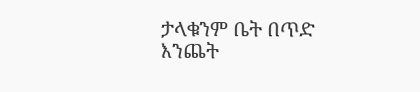ታላቁንም ቤት በጥድ እንጨት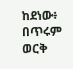ከደነው፥ በጥሩም ወርቅ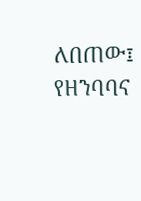ለበጠው፤ የዘንባባና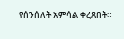የሰንሰለት አምሳል ቀረጸበት።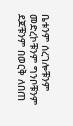ቤቱንም ሰረገሎቹንም መድረኮቹንም ግንቦቹንም ደጆቹንም በወርቅ ለበጠ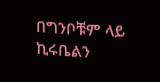በግንቦቹም ላይ ኪሩቤልን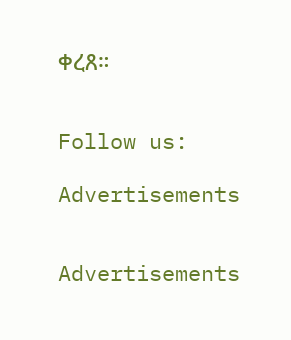ቀረጸ።


Follow us:

Advertisements


Advertisements